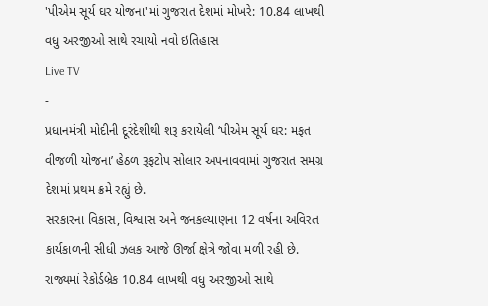'પીએમ સૂર્ય ઘર યોજના'માં ગુજરાત દેશમાં મોખરે: 10.84 લાખથી વધુ અરજીઓ સાથે રચાયો નવો ઇતિહાસ
Live TV
-
પ્રધાનમંત્રી મોદીની દૂરંદેશીથી શરૂ કરાયેલી ‘પીએમ સૂર્ય ઘર: મફત વીજળી યોજના’ હેઠળ રૂફટોપ સોલાર અપનાવવામાં ગુજરાત સમગ્ર દેશમાં પ્રથમ ક્રમે રહ્યું છે.
સરકારના વિકાસ, વિશ્વાસ અને જનકલ્યાણના 12 વર્ષના અવિરત કાર્યકાળની સીધી ઝલક આજે ઊર્જા ક્ષેત્રે જોવા મળી રહી છે. રાજ્યમાં રેકોર્ડબ્રેક 10.84 લાખથી વધુ અરજીઓ સાથે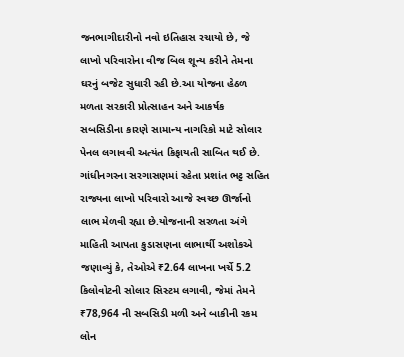જનભાગીદારીનો નવો ઇતિહાસ રચાયો છે, જે લાખો પરિવારોના વીજ બિલ શૂન્ય કરીને તેમના ઘરનું બજેટ સુધારી રહી છે.આ યોજના હેઠળ મળતા સરકારી પ્રોત્સાહન અને આકર્ષક સબસિડીના કારણે સામાન્ય નાગરિકો માટે સોલાર પેનલ લગાવવી અત્યંત કિફાયતી સાબિત થઈ છે. ગાંધીનગરના સરગાસણમાં રહેતા પ્રશાંત ભટ્ટ સહિત રાજ્યના લાખો પરિવારો આજે સ્વચ્છ ઊર્જાનો લાભ મેળવી રહ્યા છે.યોજનાની સરળતા અંગે માહિતી આપતા કુડાસણના લાભાર્થી અશોકએ જણાવ્યું કે, તેઓએ ₹2.64 લાખના ખર્ચે 5.2 કિલોવોટની સોલાર સિસ્ટમ લગાવી, જેમાં તેમને ₹78,964 ની સબસિડી મળી અને બાકીની રકમ લોન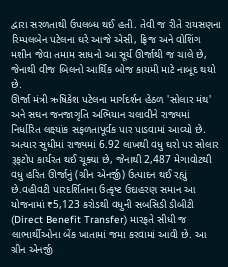દ્વારા સરળતાથી ઉપલબ્ધ થઈ હતી. તેવી જ રીતે રાયસણના રિમ્પલબેન પટેલના ઘરે આજે એસી, ફ્રિજ અને વોશિંગ મશીન જેવા તમામ સાધનો આ સૂર્ય ઊર્જાથી જ ચાલે છે, જેનાથી વીજ બિલનો આર્થિક બોજ કાયમી માટે નાબૂદ થયો છે.
ઊર્જા મંત્રી ઋષિકેશ પટેલના માર્ગદર્શન હેઠળ 'સોલાર મંથ' અને સઘન જનજાગૃતિ અભિયાન ચલાવીને રાજ્યમાં નિર્ધારિત લક્ષ્યાંક સફળતાપૂર્વક પાર પાડવામાં આવ્યો છે. અત્યાર સુધીમાં રાજ્યમાં 6.92 લાખથી વધુ ઘરો પર સોલાર રૂફટોપ કાર્યરત થઈ ચૂક્યા છે, જેનાથી 2,487 મેગાવોટથી વધુ હરિત ઊર્જાનું (ગ્રીન એનર્જી) ઉત્પાદન થઈ રહ્યું છે.વહીવટી પારદર્શિતાના ઉત્કૃષ્ટ ઉદાહરણ સમાન આ યોજનામાં ₹5,123 કરોડથી વધુની સબસિડી ડીબીટી (Direct Benefit Transfer) મારફતે સીધી જ લાભાર્થીઓના બેંક ખાતામાં જમા કરવામાં આવી છે. આ ગ્રીન એનર્જી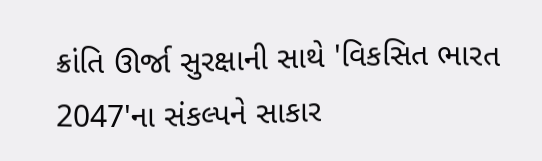ક્રાંતિ ઊર્જા સુરક્ષાની સાથે 'વિકસિત ભારત 2047'ના સંકલ્પને સાકાર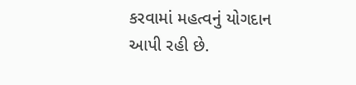કરવામાં મહત્વનું યોગદાન આપી રહી છે.